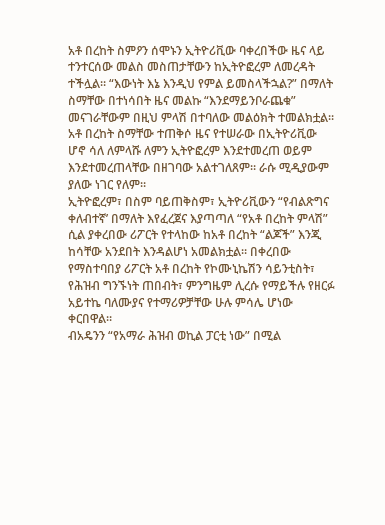አቶ በረከት ስምዖን ሰሞኑን ኢትዮሪቪው ባቀረበችው ዜና ላይ ተንተርሰው መልስ መስጠታቸውን ከኢትዮፎረም ለመረዳት ተችሏል። “እውነት እኔ እንዲህ የምል ይመስላችኋል?” በማለት ስማቸው በተነሳበት ዜና መልኩ “እንደማይንቦራጨቁ” መናገራቸውም በዚህ ምላሽ በተባለው መልዕክት ተመልክቷል።
አቶ በረከት ስማቸው ተጠቅሶ ዜና የተሠራው በኢትዮሪቪው ሆኖ ሳለ ለምላሹ ለምን ኢትዮፎረም እንደተመረጠ ወይም እንደተመረጠላቸው በዘገባው አልተገለጸም። ራሱ ሚዲያውም ያለው ነገር የለም።
ኢትዮፎረም፣ በስም ባይጠቅስም፣ ኢትዮሪቪውን “የብልጽግና ቀለብተኛ’ በማለት እየፈረጀና እያጣጣለ “የአቶ በረከት ምላሽ” ሲል ያቀረበው ሪፖርት የተላከው ከአቶ በረከት “ልጆች” እንጂ ከሳቸው አንደበት እንዳልሆነ አመልክቷል። በቀረበው የማስተባበያ ሪፖርት አቶ በረከት የኮሙኒኬሽን ሳይንቲስት፣ የሕዝብ ግንኙነት ጠበብት፣ ምንግዜም ሊረሱ የማይችሉ የዘርፉ አይተኬ ባለሙያና የተማሪዎቻቸው ሁሉ ምሳሌ ሆነው ቀርበዋል።
ብአዴንን “የአማራ ሕዝብ ወኪል ፓርቲ ነው” በሚል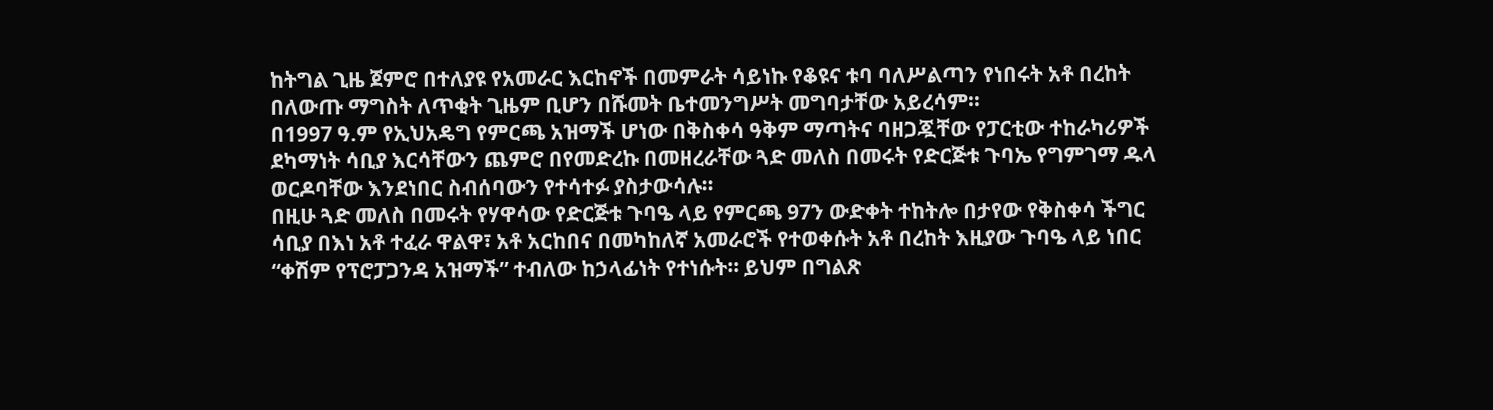ከትግል ጊዜ ጀምሮ በተለያዩ የአመራር እርከኖች በመምራት ሳይነኩ የቆዩና ቱባ ባለሥልጣን የነበሩት አቶ በረከት በለውጡ ማግስት ለጥቂት ጊዜም ቢሆን በሹመት ቤተመንግሥት መግባታቸው አይረሳም።
በ1997 ዓ.ም የኢህአዴግ የምርጫ አዝማች ሆነው በቅስቀሳ ዓቅም ማጣትና ባዘጋጇቸው የፓርቲው ተከራካሪዎች ደካማነት ሳቢያ እርሳቸውን ጨምሮ በየመድረኩ በመዘረራቸው ጓድ መለስ በመሩት የድርጅቱ ጉባኤ የግምገማ ዱላ ወርዶባቸው እንደነበር ስብሰባውን የተሳተፉ ያስታውሳሉ።
በዚሁ ጓድ መለስ በመሩት የሃዋሳው የድርጅቱ ጉባዔ ላይ የምርጫ 97ን ውድቀት ተከትሎ በታየው የቅስቀሳ ችግር ሳቢያ በእነ አቶ ተፈራ ዋልዋ፣ አቶ አርከበና በመካከለኛ አመራሮች የተወቀሱት አቶ በረከት እዚያው ጉባዔ ላይ ነበር “ቀሽም የፕሮፓጋንዳ አዝማች” ተብለው ከኃላፊነት የተነሱት። ይህም በግልጽ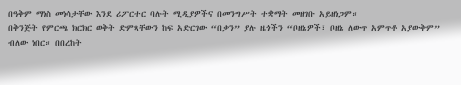በዓቅም ማነስ መነሳታቸው እንደ ሪፖርተር ባሉት ሚዲያዎችና በመንግሥት ተቋማት መዘገቡ አይዘነጋም።
በቅንጅት የምርጫ ክርክር ወቅት ድምጻቸውን ከፍ አድርገው “በቃን” ያሉ ዜጎችን “ቦዘኔዎች፣ ቦዘኔ ለውጥ አምጥቶ አያውቅም” ብለው ነበር። በበረከት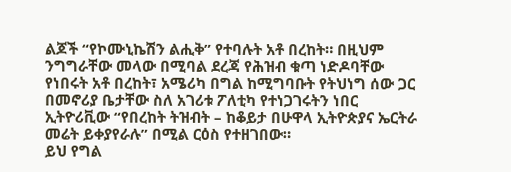ልጆች “የኮሙኒኬሽን ልሒቅ” የተባሉት አቶ በረከት። በዚህም ንግግራቸው መላው በሚባል ደረጃ የሕዝብ ቁጣ ነድዶባቸው የነበሩት አቶ በረከት፣ አሜሪካ በግል ከሚግባቡት የትህነግ ሰው ጋር በመኖሪያ ቤታቸው ስለ አገሪቱ ፖለቲካ የተነጋገሩትን ነበር ኢትዮሪቪው “የበረከት ትዝብት – ከቆይታ በሁዋላ ኢትዮጵያና ኤርትራ መሬት ይቀያየራሉ” በሚል ርዕስ የተዘገበው።
ይህ የግል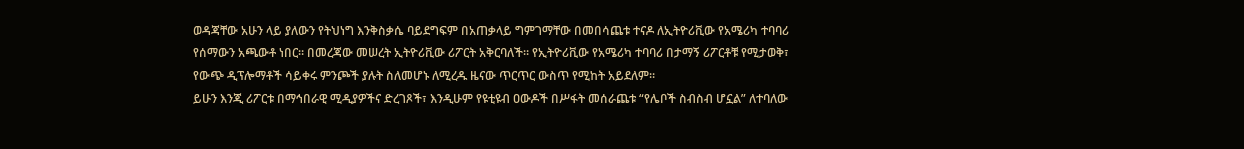ወዳጃቸው አሁን ላይ ያለውን የትህነግ እንቅስቃሴ ባይደግፍም በአጠቃላይ ግምገማቸው በመበሳጨቱ ተናዶ ለኢትዮሪቪው የአሜሪካ ተባባሪ የሰማውን አጫውቶ ነበር። በመረጃው መሠረት ኢትዮሪቪው ሪፖርት አቅርባለች። የኢትዮሪቪው የአሜሪካ ተባባሪ በታማኝ ሪፖርቶቹ የሚታወቅ፣ የውጭ ዲፕሎማቶች ሳይቀሩ ምንጮች ያሉት ስለመሆኑ ለሚረዱ ዜናው ጥርጥር ውስጥ የሚከት አይደለም።
ይሁን እንጂ ሪፖርቱ በማኅበራዊ ሚዲያዎችና ድረገጾች፣ እንዲሁም የዩቲዩብ ዐውዶች በሥፋት መሰራጨቱ “የሌቦች ስብስብ ሆኗል” ለተባለው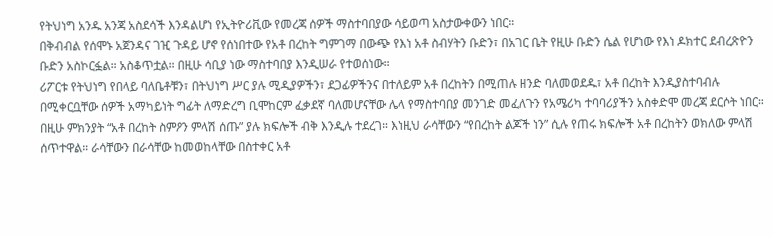የትህነግ አንዱ አንጃ አስደሳች እንዳልሆነ የኢትዮሪቪው የመረጃ ሰዎች ማስተባበያው ሳይወጣ አስታውቀውን ነበር።
በቅብብል የሰሞኑ አጀንዳና ገዢ ጉዳይ ሆኖ የሰነበተው የአቶ በረከት ግምገማ በውጭ የእነ አቶ ስብሃትን ቡድን፣ በአገር ቤት የዚሁ ቡድን ሴል የሆነው የእነ ዶክተር ደብረጽዮን ቡድን አስኮርፏል። አስቆጥቷል። በዚሁ ሳቢያ ነው ማስተባበያ እንዲሠራ የተወሰነው።
ሪፖርቱ የትህነግ የበላይ ባለቤቶቹን፣ በትህነግ ሥር ያሉ ሚዲያዎችን፣ ደጋፊዎችንና በተለይም አቶ በረከትን በሚጠሉ ዘንድ ባለመወደዱ፣ አቶ በረከት እንዲያስተባብሉ በሚቀርቧቸው ሰዎች አማካይነት ግፊት ለማድረግ ቢሞከርም ፈቃደኛ ባለመሆናቸው ሌላ የማስተባበያ መንገድ መፈለጉን የአሜሪካ ተባባሪያችን አስቀድሞ መረጃ ደርሶት ነበር።
በዚሁ ምክንያት “አቶ በረከት ስምዖን ምላሽ ሰጡ” ያሉ ክፍሎች ብቅ እንዲሉ ተደረገ። እነዚህ ራሳቸውን “የበረከት ልጆች ነን” ሲሉ የጠሩ ክፍሎች አቶ በረከትን ወክለው ምላሽ ሰጥተዋል። ራሳቸውን በራሳቸው ከመወከላቸው በስተቀር አቶ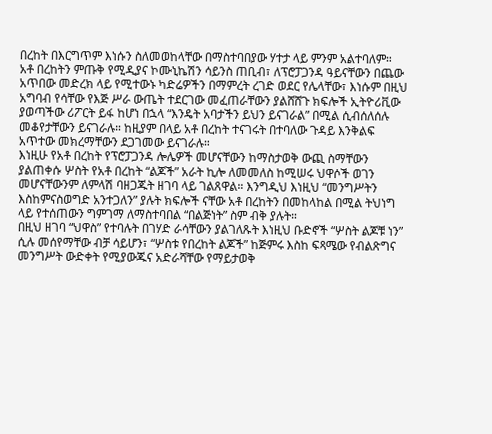በረከት በእርግጥም እነሱን ስለመወከላቸው በማስተባበያው ሃተታ ላይ ምንም አልተባለም።
አቶ በረከትን ምጡቅ የሚዲያና ኮሙኒኬሽን ሳይንስ ጠቢብ፣ ለፕሮፓጋንዳ ዓይናቸውን በጨው አጥበው መድረክ ላይ የሚተውኑ ካድሬዎችን በማምረት ረገድ ወደር የሌላቸው፣ እነሱም በዚህ አግባብ የሳቸው የእጅ ሥራ ውጤት ተደርገው መፈጠራቸውን ያልሸሸጉ ክፍሎች ኢትዮሪቪው ያወጣችው ሪፖርት ይፋ ከሆነ በኋላ “እንዴት አባታችን ይህን ይናገራል” በሚል ሲብሰለሰሉ መቆየታቸውን ይናገራሉ። ከዚያም በላይ አቶ በረከት ተናገሩት በተባለው ጉዳይ እንቅልፍ አጥተው መክረማቸውን ደጋገመው ይናገራሉ።
እነዚሁ የአቶ በረከት የፕሮፓጋንዳ ሎሌዎች መሆናቸውን ከማስታወቅ ውጪ ስማቸውን ያልጠቀሱ ሦስት የአቶ በረከት “ልጆች” አራት ኪሎ ለመመለስ ከሚሠሩ ህዋሶች ወገን መሆናቸውንም ለምላሽ ባዘጋጁት ዘገባ ላይ ገልጸዋል። እንግዲህ እነዚህ “መንግሥትን እስከምናስወግድ አንተጋለን” ያሉት ክፍሎች ናቸው አቶ በረከትን በመከላከል በሚል ትህነግ ላይ የተሰጠውን ግምገማ ለማስተባበል “በልጅነት” ስም ብቅ ያሉት።
በዚህ ዘገባ “ህዋስ” የተባሉት በገሃድ ራሳቸውን ያልገለጹት እነዚህ ቡድኖች “ሦስት ልጆቹ ነን” ሲሉ መሰየማቸው ብቻ ሳይሆን፣ “ሦስቱ የበረከት ልጆች” ከጅምሩ እስከ ፍጻሜው የብልጽግና መንግሥት ውድቀት የሚያውጁና አድራሻቸው የማይታወቅ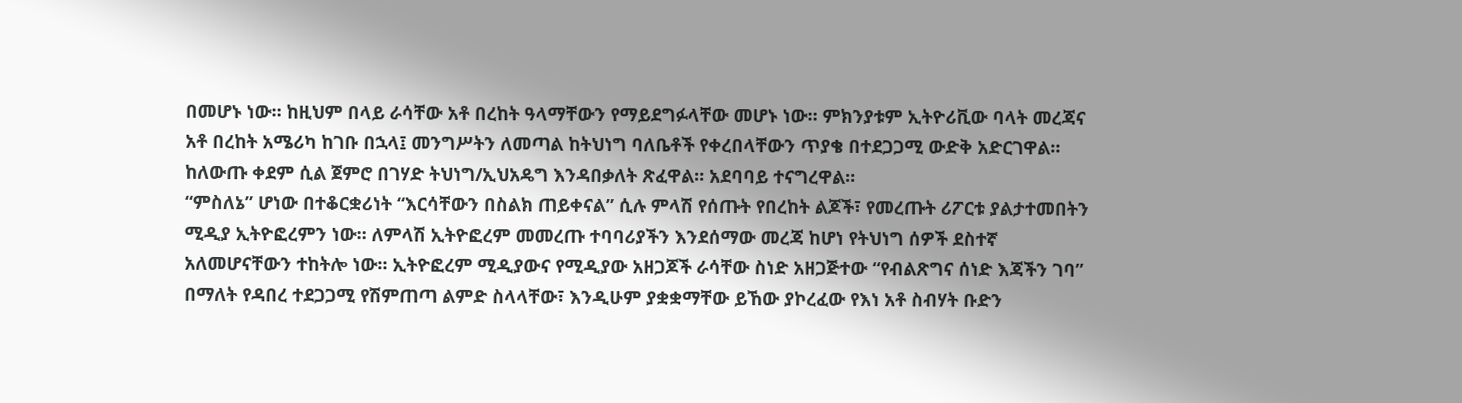በመሆኑ ነው። ከዚህም በላይ ራሳቸው አቶ በረከት ዓላማቸውን የማይደግፉላቸው መሆኑ ነው። ምክንያቱም ኢትዮሪቪው ባላት መረጃና አቶ በረከት አሜሪካ ከገቡ በኋላ፤ መንግሥትን ለመጣል ከትህነግ ባለቤቶች የቀረበላቸውን ጥያቄ በተደጋጋሚ ውድቅ አድርገዋል። ከለውጡ ቀደም ሲል ጀምሮ በገሃድ ትህነግ/ኢህአዴግ እንዳበቃለት ጽፈዋል። አደባባይ ተናግረዋል።
“ምስለኔ” ሆነው በተቆርቋሪነት “እርሳቸውን በስልክ ጠይቀናል” ሲሉ ምላሽ የሰጡት የበረከት ልጆች፣ የመረጡት ሪፖርቱ ያልታተመበትን ሚዲያ ኢትዮፎረምን ነው። ለምላሽ ኢትዮፎረም መመረጡ ተባባሪያችን እንደሰማው መረጃ ከሆነ የትህነግ ሰዎች ደስተኛ አለመሆናቸውን ተከትሎ ነው። ኢትዮፎረም ሚዲያውና የሚዲያው አዘጋጆች ራሳቸው ስነድ አዘጋጅተው “የብልጽግና ሰነድ እጃችን ገባ” በማለት የዳበረ ተደጋጋሚ የሽምጠጣ ልምድ ስላላቸው፣ እንዲሁም ያቋቋማቸው ይኸው ያኮረፈው የእነ አቶ ስብሃት ቡድን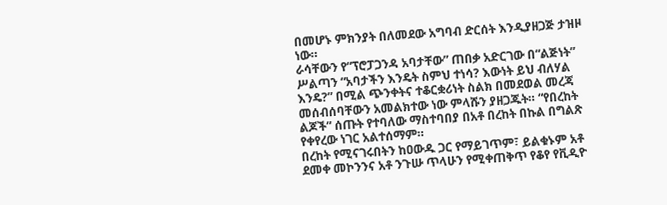በመሆኑ ምክንያት በለመደው አግባብ ድርሰት እንዲያዘጋጅ ታዝዞ ነው።
ራሳቸውን የ“ፕሮፓጋንዳ አባታቸው” ጠበቃ አድርገው በ“ልጅነት” ሥልጣን “አባታችን እንዴት ስምህ ተነሳ? እውነት ይህ ብለሃል እንዴ?” በሚል ጭንቀትና ተቆርቋሪነት ስልክ በመደወል መረጃ መሰብሰባቸውን አመልክተው ነው ምላሹን ያዘጋጁት። “የበረከት ልጆች” ሰጡት የተባለው ማስተባበያ በአቶ በረከት በኩል በግልጽ የቀየረው ነገር አልተሰማም።
በረከት የሚናገሩበትን ከዐውዱ ጋር የማይገጥም፣ ይልቁኑም አቶ ደመቀ መኮንንና አቶ ንጉሡ ጥላሁን የሚቀጠቅጥ የቆየ የቪዲዮ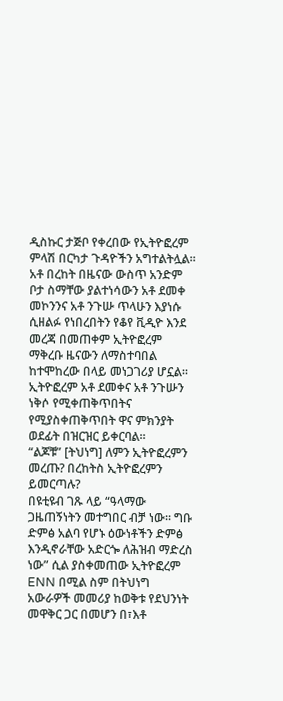ዲስኩር ታጅቦ የቀረበው የኢትዮፎረም ምላሽ በርካታ ጉዳዮችን አግተልትሏል።
አቶ በረከት በዜናው ውስጥ አንድም ቦታ ስማቸው ያልተነሳውን አቶ ደመቀ መኮንንና አቶ ንጉሡ ጥላሁን እያነሱ ሲዘልፉ የነበረበትን የቆየ ቪዲዮ እንደ መረጃ በመጠቀም ኢትዮፎረም ማቅረቡ ዜናውን ለማስተባበል ከተሞከረው በላይ መነጋገሪያ ሆኗል። ኢትዮፎረም አቶ ደመቀና አቶ ንጉሡን ነቅሶ የሚቀጠቅጥበትና የሚያስቀጠቅጥበት ዋና ምክንያት ወደፊት በዝርዝር ይቀርባል።
“ልጆቹ” [ትህነግ] ለምን ኢትዮፎረምን መረጡ? በረከትስ ኢትዮፎረምን ይመርጣሉ?
በዩቲዩብ ገጹ ላይ “ዓላማው ጋዜጠኝነትን መተግበር ብቻ ነው። ግቡ ድምፅ አልባ የሆኑ ዕውነቶችን ድምፅ እንዲኖራቸው አድርጐ ለሕዝብ ማድረስ ነው” ሲል ያስቀመጠው ኢትዮፎረም ENN በሚል ስም በትህነግ አውራዎች መመሪያ ከወቅቱ የደህንነት መዋቅር ጋር በመሆን በ፣እቶ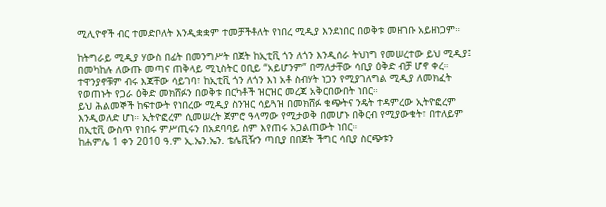ሚሊዮኖች ብር ተመድቦለት እንዲቋቋም ተመቻችቶለት የነበረ ሚዲያ እንደነበር በወቅቱ መዘገቡ አይዘነጋም።

ከትግራይ ሚዲያ ሃውስ በፊት በመንግሥት በጀት ከኢቲቪ ጎን ለጎን እንዲሰራ ትህነግ የመሠረተው ይህ ሚዲያ፤ በመካከሉ ለውጡ መጣና ጠቅላይ ሚኒስትር ዐቢይ “አይሆንም” በማለታቸው ሳቢያ ዕቅድ ብቻ ሆኖ ቀረ። ተዋንያኖቹም ብሩ እጃቸው ሳይገባ፣ ከኢቲቪ ጎን ለጎን እነ አቶ ስብሃት ነጋን የሚያገለግል ሚዲያ ለመክፈት የወጠኑት የጋራ ዕቅድ መክሸፉን በወቅቱ በርካቶች ዝርዝር መረጃ አቅርበውበት ነበር።
ይህ ሕልመኞች ከፍተውት የነበረው ሚዲያ ስንዝር ሳይጓዝ በመክሸፉ ቁጭትና ንዴት ተዳምረው ኢትዮፎረም እንዲወለድ ሆነ። ኢትዮፎረም ሲመሠረት ጀምሮ ዓላማው የሚታወቅ በመሆኑ በቅርብ የሚያውቁት፣ በተለይም በኢቲቪ ውስጥ የነበሩ ምሥጢሩን በአደባባይ ስም እየጠሩ አጋልጠውት ነበር።
ከሐምሌ 1 ቀን 2010 ዓ.ም ኢ.ኤን.ኤን. ቴሌቪዥን ጣቢያ በበጀት ችግር ሳቢያ ስርጭቱን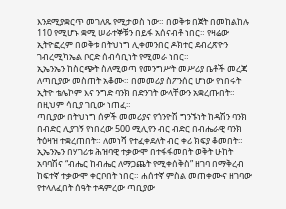እንደሚያቋርጥ መገለጹ የሚታወስ ነው። በወቅቱ በጀት በመከልከሉ 110 የሚሆኑ ቋሚ ሠራተኞቹን በይፋ አሰናብቶ ነበር። የዛሬው ኢትዮፎረም በወቅቱ በትህነግ ሊቀመንበር ዶክተር ደብረጽዮን ገብረሚካኤል ቦርድ ሰብሳቢነት የሚመራ ነበር።
ኢኤንኤን ከስርጭት ስለሚወጣ የመንግሥት መሥሪያ ቤቶች መረጃ ለጣቢያው መስጠት አቆሙ። በመመሪያ ስፖንሰር ሆነው የነበሩት ኢትዮ ቴሌኮም እና ንግድ ባንክ በድንገት ውላቸውን አቋረጡበት። በዚህም ሳቢያ ገቢው ነጠፈ።
ጣቢያው በትህነግ ሰዎች መመሪያና የጎንዮሽ ግንኙነት ከዳሽን ባንክ በብድር ሊያገኝ የነበረው 500 ሚሊየን ብር ብድር በብሔራዊ ባንክ ትዕዛዝ ተቋረጠበት። ለመነሻ የተፈቀደለት ብር ቀሪ ክፍያ ቆመበት።
ኢኤንኤን በሃገሪቱ ሕዝባዊ ተቃውሞ በተፋፋመበት ወቅት ሁከት አባባሽና “ብሔር ከብሔር ለማጋጨት የሚቀሰቅስ” ዘገባ በማቅረብ ከፍተኛ ተቃውሞ ቀርቦበት ነበር። ሐሰተኛ ምስል መጠቀሙና ዘገባው የተላለፈበት ሰዓት ተዳምረው ጣቢያው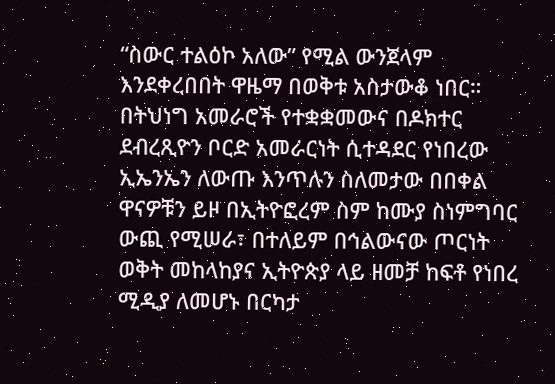“ስውር ተልዕኮ አለው” የሚል ውንጀላም እንደቀረበበት ዋዜማ በወቅቱ አስታውቆ ነበር።
በትህነግ አመራሮች የተቋቋመውና በዶክተር ደብረጺዮን ቦርድ አመራርነት ሲተዳደር የነበረው ኢኤንኤን ለውጡ እንጥሉን ስለመታው በበቀል ዋናዎቹን ይዞ በኢትዮፎረም ስም ከሙያ ስነምግባር ውጪ የሚሠራ፣ በተለይም በኅልውናው ጦርነት ወቅት መከላከያና ኢትዮጵያ ላይ ዘመቻ ከፍቶ የነበረ ሚዲያ ለመሆኑ በርካታ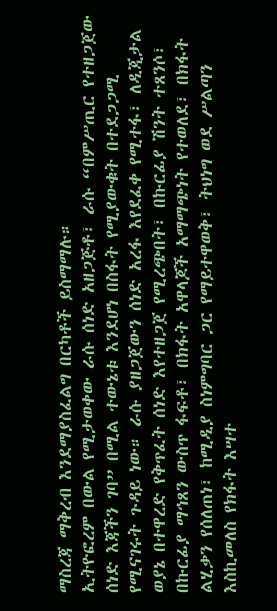ማስረጃ ማቅረብ እንደማያስፈልግ በርካቶች ይስማማሉ።
ኢትዮፎረም በውል የሚታወቀው ራሱ ሰነድ አዘጋጅቶ፣ ራሱ “በምሥጢር የተዘጋጀው ሰነድ እጃችን ገባ” በሚል ተውኔቱ እንደሆነ በስፋት የሚያውቁት በተደጋጋሚ የሚናገሩት ጉዳይ ነው። ራሱ ያዘጋጀውን ሰነድ አረፋ እየደፈቀ የሚተፋ፣ ለዲጂታል ወያኔ በተዋረድ የቅጥፈት ሰነድ እየተዘጋጀ የሚረጭበት፣ በኩርፊያ ሽንት ተጸንሶ፣ በኩርፊያ ማኅጸን ውስጥ ፋፍቶ፣ በክፋት አዋላጆች አማማጭነት የተወለደ፣ በክፋት ልሂቃን የሰለጠነ፣ ከሚዲያ ስነምግባር ጋር የማይተዋወቅ፣ ትህነግ ወደ ሥልጣን እስኪመለስ የክፋት እሣተ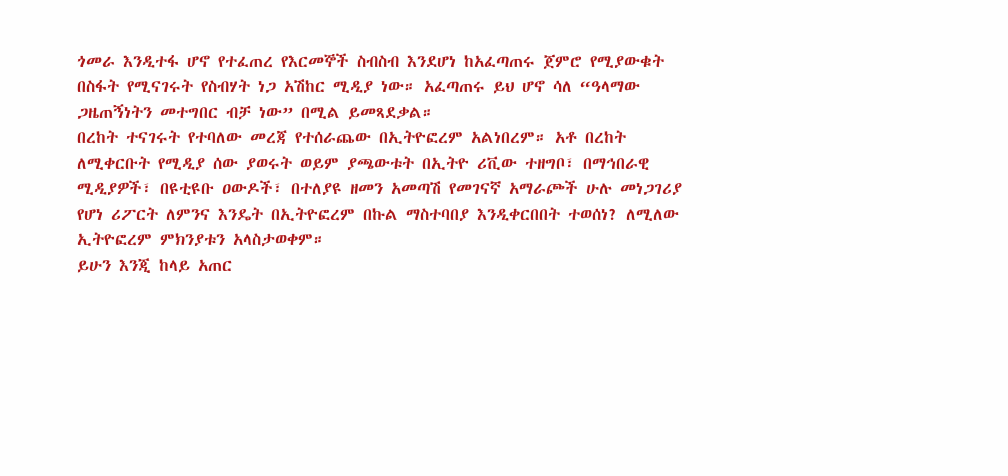ጎመራ እንዲተፋ ሆኖ የተፈጠረ የእርመኞች ስብስብ እንደሆነ ከአፈጣጠሩ ጀምሮ የሚያውቁት በስፋት የሚናገሩት የስብሃት ነጋ አሽከር ሚዲያ ነው። አፈጣጠሩ ይህ ሆኖ ሳለ “ዓላማው ጋዜጠኝነትን መተግበር ብቻ ነው” በሚል ይመጻደቃል።
በረከት ተናገሩት የተባለው መረጃ የተሰራጨው በኢትዮፎረም አልነበረም። አቶ በረከት ለሚቀርቡት የሚዲያ ሰው ያወሩት ወይም ያጫውቱት በኢትዮ ሪቪው ተዘግቦ፣ በማኅበራዊ ሚዲያዎች፣ በዩቲዩቡ ዐውዶች፣ በተለያዩ ዘመን አመጣሽ የመገናኛ አማራጮች ሁሉ መነጋገሪያ የሆነ ሪፖርት ለምንና እንዴት በኢትዮፎረም በኩል ማስተባበያ እንዲቀርበበት ተወሰነ? ለሚለው ኢትዮፎረም ምክንያቱን አላስታወቀም።
ይሁን እንጂ ከላይ አጠር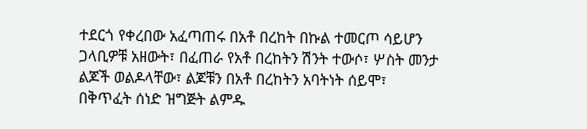ተደርጎ የቀረበው አፈጣጠሩ በአቶ በረከት በኩል ተመርጦ ሳይሆን ጋላቢዎቹ አዘውት፣ በፈጠራ የአቶ በረከትን ሽንት ተውሶ፣ ሦስት መንታ ልጆች ወልዶላቸው፣ ልጆቹን በአቶ በረከትን አባትነት ሰይሞ፣ በቅጥፈት ሰነድ ዝግጅት ልምዱ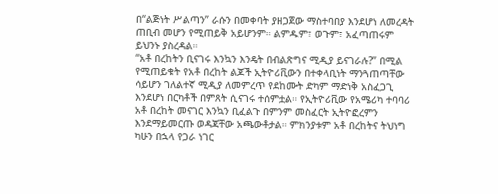በ“ልጅነት ሥልጣን” ራሱን በመቀባት ያዘጋጀው ማስተባበያ እንደሆነ ለመረዳት ጠቢብ መሆን የሚጠይቅ አይሆንም። ልምዱም፣ ወጉም፣ አፈጣጠሩም ይህንኑ ያስረዳል።
“አቶ በረከትን ቢናገሩ እንኳን እንዴት በብልጽግና ሚዲያ ይናገራሉ?” በሚል የሚጠይቁት የአቶ በረከት ልጆች ኢትዮሪቪውን በተቀላቢነት ማንጓጠጣቸው ሳይሆን ገለልተኛ ሚዲያ ለመምረጥ የደከሙት ድካም ማድነቅ አስፈጋጊ እንደሆነ በርካቶች በምጸት ሲናገሩ ተሰምቷል። የኢትዮሪቪው የአሜሪካ ተባባሪ አቶ በረከት መናገር እንኳን ቢፈልጉ በምንም መስፈርት ኢትዮፎረምን እንደማይመርጡ ወዳጃቸው አጫውቶታል። ምክንያቱም አቶ በረከትና ትህነግ ካሁን በኋላ የጋራ ነገር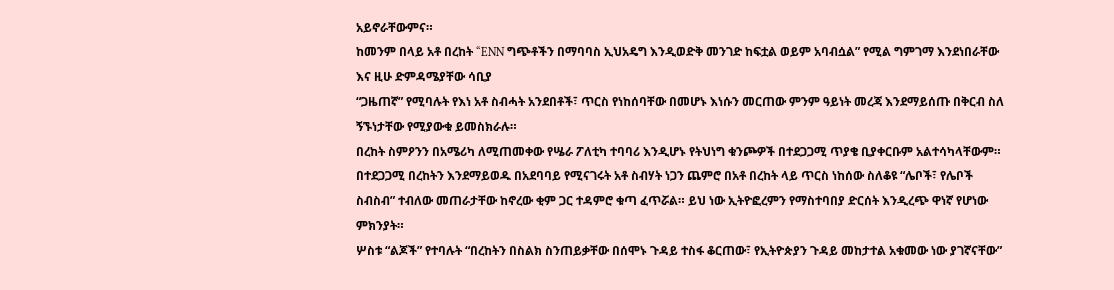አይኖራቸውምና።
ከመንም በላይ አቶ በረከት “ENN ግጭቶችን በማባባስ ኢህአዴግ እንዲወድቅ መንገድ ከፍቷል ወይም አባብሷል” የሚል ግምገማ እንደነበራቸው እና ዚሁ ድምዳሜያቸው ሳቢያ
“ጋዜጠኛ” የሚባሉት የእነ አቶ ስብሓት አንደበቶች፣ ጥርስ የነከሰባቸው በመሆኑ እነሱን መርጠው ምንም ዓይነት መረጃ እንደማይሰጡ በቅርብ ስለ ኝኙነታቸው የሚያውቁ ይመስክራሉ።
በረከት ስምዖንን በአሜሪካ ለሚጠመቀው የሤራ ፖለቲካ ተባባሪ እንዲሆኑ የትህነግ ቁንጮዎች በተደጋጋሚ ጥያቄ ቢያቀርቡም አልተሳካላቸውም። በተደጋጋሚ በረከትን እንደማይወዱ በአደባባይ የሚናገሩት አቶ ስብሃት ነጋን ጨምሮ በአቶ በረከት ላይ ጥርስ ነከሰው ስለቆዩ “ሌቦች፣ የሌቦች ስብስብ” ተብለው መጠራታቸው ከኖረው ቂም ጋር ተዳምሮ ቁጣ ፈጥሯል። ይህ ነው ኢትዮፎረምን የማስተባበያ ድርሰት እንዲረጭ ዋነኛ የሆነው ምክንያት።
ሦስቱ “ልጆች” የተባሉት “በረከትን በስልክ ስንጠይቃቸው በሰሞኑ ጉዳይ ተስፋ ቆርጠው፣ የኢትዮጵያን ጉዳይ መከታተል አቁመው ነው ያገኛናቸው”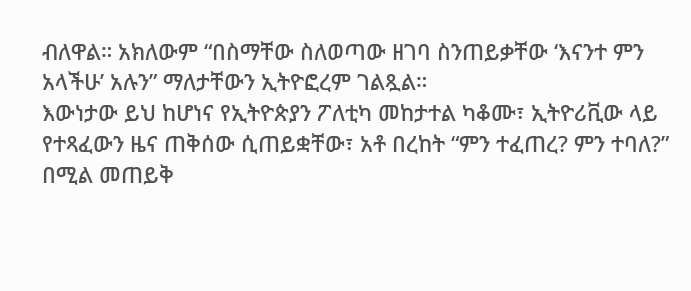ብለዋል። አክለውም “በስማቸው ስለወጣው ዘገባ ስንጠይቃቸው ‘እናንተ ምን አላችሁ’ አሉን” ማለታቸውን ኢትዮፎረም ገልጿል።
እውነታው ይህ ከሆነና የኢትዮጵያን ፖለቲካ መከታተል ካቆሙ፣ ኢትዮሪቪው ላይ የተጻፈውን ዜና ጠቅሰው ሲጠይቋቸው፣ አቶ በረከት “ምን ተፈጠረ? ምን ተባለ?” በሚል መጠይቅ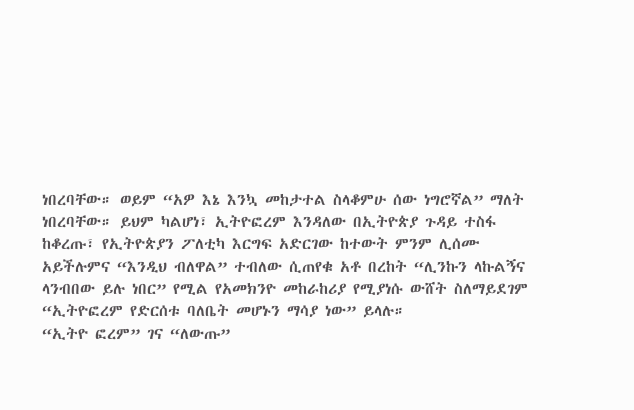ነበረባቸው። ወይም “አዎ እኔ እንኳ መከታተል ስላቆምሁ ሰው ነግሮኛል” ማለት ነበረባቸው። ይህም ካልሆነ፣ ኢትዮፎረም እንዳለው በኢትዮጵያ ጉዳይ ተስፋ ከቆረጡ፣ የኢትዮጵያን ፖለቲካ እርግፍ አድርገው ከተውት ምንም ሊሰሙ አይችሉምና “እንዲህ ብለዋል” ተብለው ሲጠየቁ አቶ በረከት “ሊንኩን ላኩልኝና ላንብበው ይሉ ነበር” የሚል የአመክንዮ መከራከሪያ የሚያነሱ ውሸት ስለማይደገም “ኢትዮፎረም የድርሰቱ ባለቤት መሆኑን ማሳያ ነው” ይላሉ።
“ኢትዮ ፎረም” ገና “ለውጡ”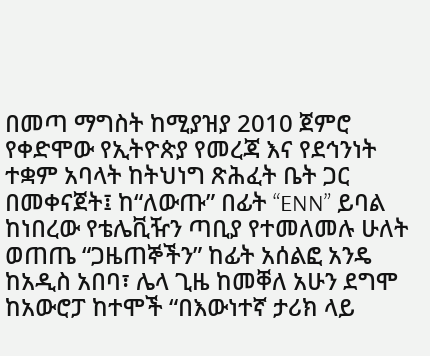በመጣ ማግስት ከሚያዝያ 2010 ጀምሮ የቀድሞው የኢትዮጵያ የመረጃ እና የደኅንነት ተቋም አባላት ከትህነግ ጽሕፈት ቤት ጋር በመቀናጀት፤ ከ“ለውጡ” በፊት “ENN” ይባል ከነበረው የቴሌቪዥን ጣቢያ የተመለመሉ ሁለት ወጠጤ “ጋዜጠኞችን” ከፊት አሰልፎ አንዴ ከአዲስ አበባ፣ ሌላ ጊዜ ከመቐለ አሁን ደግሞ ከአውሮፓ ከተሞች “በእውነተኛ ታሪክ ላይ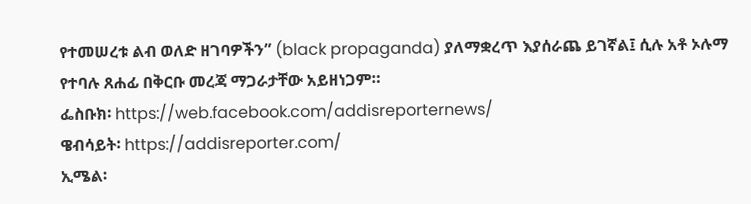የተመሠረቱ ልብ ወለድ ዘገባዎችን” (black propaganda) ያለማቋረጥ እያሰራጨ ይገኛል፤ ሲሉ አቶ ኦሉማ የተባሉ ጸሐፊ በቅርቡ መረጃ ማጋራታቸው አይዘነጋም።
ፌስቡክ፡ https://web.facebook.com/addisreporternews/
ዌብሳይት፡ https://addisreporter.com/
ኢሜል፡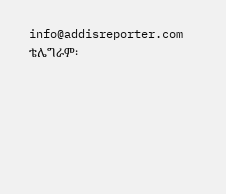info@addisreporter.com
ቴሌግራም፡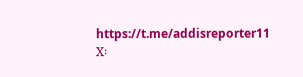https://t.me/addisreporter11
X፡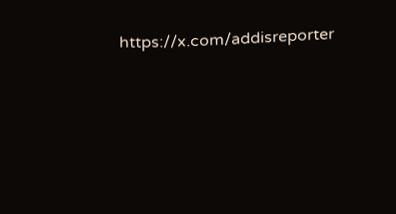https://x.com/addisreporter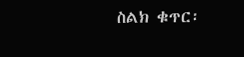ስልክ ቁጥር፡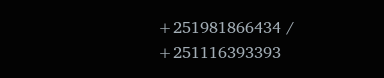+251981866434 / +251116393393